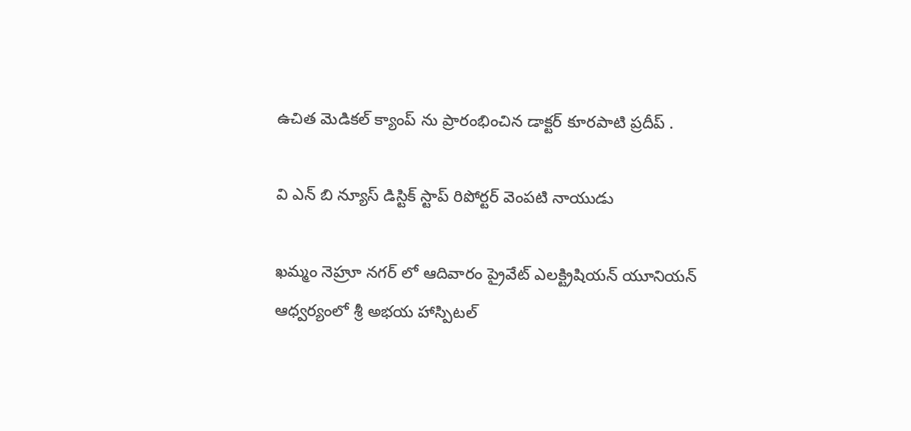ఉచిత మెడికల్ క్యాంప్ ను ప్రారంభించిన డాక్టర్ కూరపాటి ప్రదీప్ .

వి ఎన్ బి న్యూస్ డిస్టిక్ స్టాప్ రిపోర్టర్ వెంపటి నాయుడు

ఖమ్మం నెహ్రూ నగర్ లో ఆదివారం ప్రైవేట్ ఎలక్ట్రిషియన్ యూనియన్ ఆధ్వర్యంలో శ్రీ అభయ హాస్పిటల్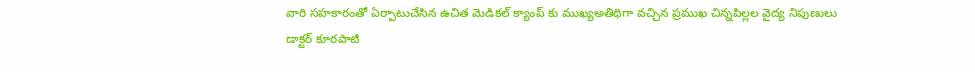వారి సహకారంతో ఏర్పాటుచేసిన ఉచిత మెడికల్ క్యాంప్ కు ముఖ్యఅతిథిగా వచ్చిన ప్రముఖ చిన్నపిల్లల వైద్య నిపుణులు డాక్టర్ కూరపాటి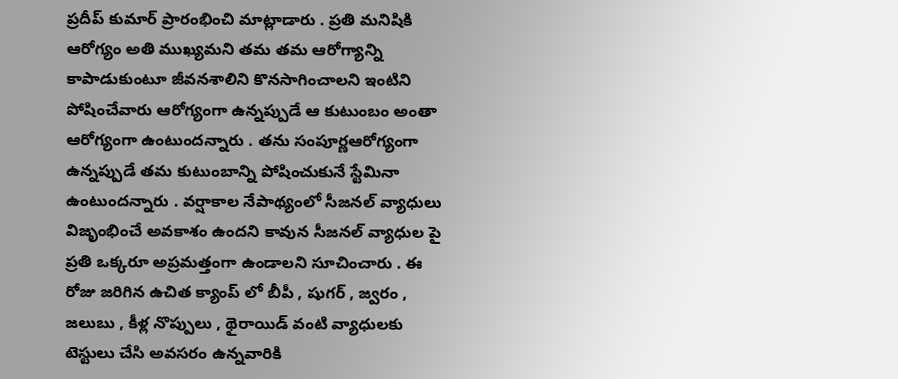ప్రదీప్ కుమార్ ప్రారంభించి మాట్లాడారు . ప్రతి మనిషికి ఆరోగ్యం అతి ముఖ్యమని తమ తమ ఆరోగ్యాన్ని కాపాడుకుంటూ జీవనశాలిని కొనసాగించాలని ఇంటిని పోషించేవారు ఆరోగ్యంగా ఉన్నప్పుడే ఆ కుటుంబం అంతా ఆరోగ్యంగా ఉంటుందన్నారు . తను సంపూర్ణఆరోగ్యంగా ఉన్నప్పుడే తమ కుటుంబాన్ని పోషించుకునే స్టేమినా ఉంటుందన్నారు . వర్షాకాల నేపాథ్యంలో సీజనల్ వ్యాధులు విజృంభించే అవకాశం ఉందని కావున సీజనల్ వ్యాధుల పై ప్రతి ఒక్కరూ అప్రమత్తంగా ఉండాలని సూచించారు . ఈ రోజు జరిగిన ఉచిత క్యాంప్ లో బీపీ , షుగర్ , జ్వరం , జలుబు , కీళ్ల నొప్పులు , థైరాయిడ్ వంటి వ్యాధులకు టెస్టులు చేసి అవసరం ఉన్నవారికి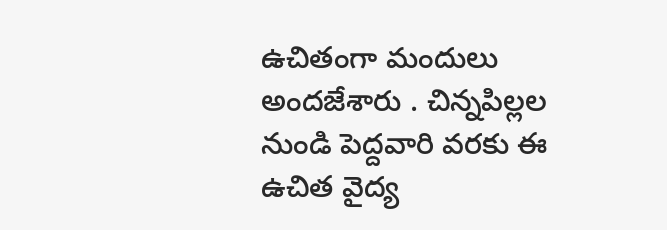ఉచితంగా మందులు అందజేశారు . చిన్నపిల్లల నుండి పెద్దవారి వరకు ఈ ఉచిత వైద్య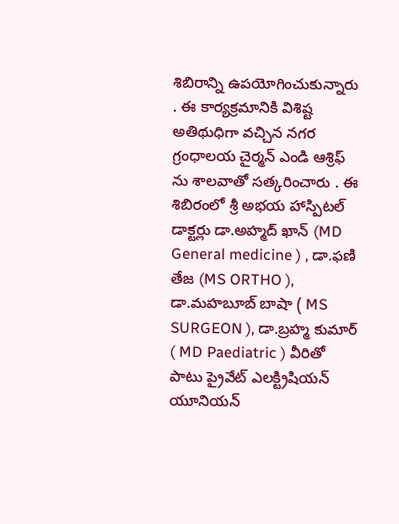శిబిరాన్ని ఉపయోగించుకున్నారు . ఈ కార్యక్రమానికి విశిష్ట అతిథుధిగా వచ్చిన నగర గ్రంధాలయ చైర్మన్ ఎండి ఆశ్రిఫ్ ను శాలవాతో సత్కరించారు . ఈ శిబిరంలో శ్రీ అభయ హాస్పిటల్ డాక్టర్లు డా.అహ్మద్ ఖాన్ (MD General medicine ) , డా.ఫణి తేజ (MS ORTHO ), డా.మహబూబ్ బాషా ( MS SURGEON ), డా.బ్రహ్మ కుమార్ ( MD Paediatric ) వీరితో పాటు ప్రైవేట్ ఎలక్ట్రిషియన్ యూనియన్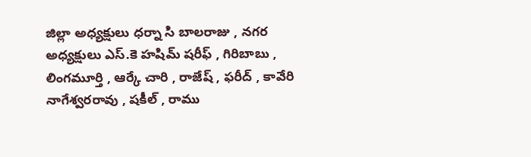జిల్లా అధ్యక్షులు ధర్నా సి బాలరాజు , నగర అధ్యక్షులు ఎస్.కె హషిమ్ షరీఫ్ , గిరిబాబు , లింగమూర్తి , ఆర్కే చారి , రాజేష్ , ఫరీద్ , కావేరి నాగేశ్వరరావు , షకీల్ , రాము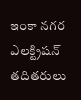ఇంకా నగర ఎలక్ట్రిషన్ తదితరులు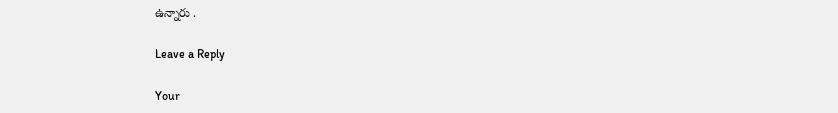ఉన్నారు .

Leave a Reply

Your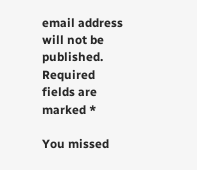email address will not be published. Required fields are marked *

You missed